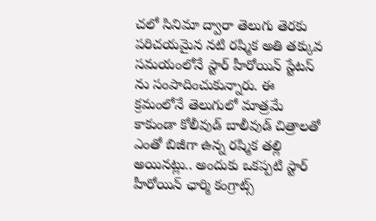చలో సినిమా ద్వారా తెలుగు తెరకు పరిచయమైన నటి రష్మిక అతి తక్కువ సమయంలోనే స్టార్ హీరోయిన్ స్టేటస్ ను సంపాదించుకున్నారు. ఈ క్రమంలోనే తెలుగులో మాత్రమే కాకుండా కోలీవుడ్ బాలీవుడ్ చిత్రాలతో ఎంతో బిజీగా ఉన్న రష్మిక తల్లి అయినట్లు.. అందుకు ఒకప్పటి స్టార్ హీరోయిన్ ఛార్మి కంగ్రాట్స్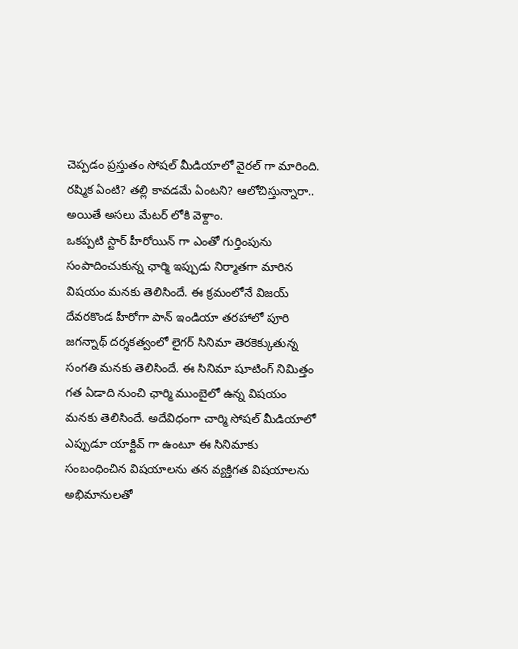చెప్పడం ప్రస్తుతం సోషల్ మీడియాలో వైరల్ గా మారింది. రష్మిక ఏంటి? తల్లి కావడమే ఏంటని? ఆలోచిస్తున్నారా.. అయితే అసలు మేటర్ లోకి వెళ్దాం.
ఒకప్పటి స్టార్ హీరోయిన్ గా ఎంతో గుర్తింపును సంపాదించుకున్న ఛార్మి ఇప్పుడు నిర్మాతగా మారిన విషయం మనకు తెలిసిందే. ఈ క్రమంలోనే విజయ్ దేవరకొండ హీరోగా పాన్ ఇండియా తరహాలో పూరి జగన్నాథ్ దర్శకత్వంలో లైగర్ సినిమా తెరకెక్కుతున్న సంగతి మనకు తెలిసిందే. ఈ సినిమా షూటింగ్ నిమిత్తం గత ఏడాది నుంచి ఛార్మి ముంబైలో ఉన్న విషయం మనకు తెలిసిందే. అదేవిధంగా చార్మి సోషల్ మీడియాలో ఎప్పుడూ యాక్టివ్ గా ఉంటూ ఈ సినిమాకు సంబంధించిన విషయాలను తన వ్యక్తిగత విషయాలను అభిమానులతో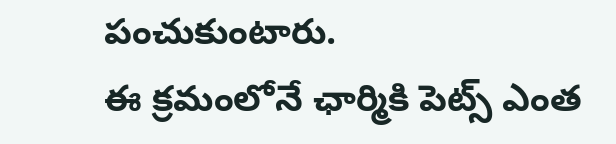పంచుకుంటారు.
ఈ క్రమంలోనే ఛార్మికి పెట్స్ ఎంత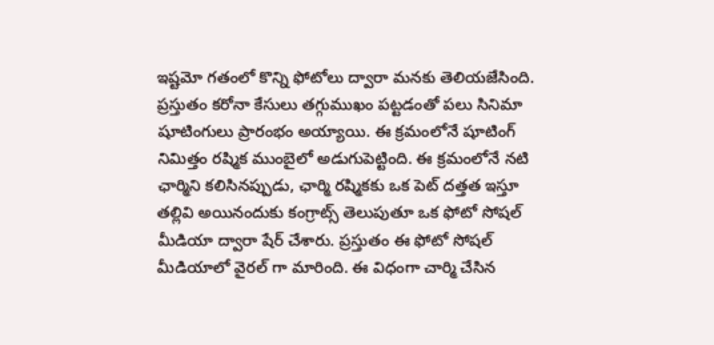ఇష్టమో గతంలో కొన్ని ఫోటోలు ద్వారా మనకు తెలియజేసింది. ప్రస్తుతం కరోనా కేసులు తగ్గుముఖం పట్టడంతో పలు సినిమా షూటింగులు ప్రారంభం అయ్యాయి. ఈ క్రమంలోనే షూటింగ్ నిమిత్తం రష్మిక ముంబైలో అడుగుపెట్టింది. ఈ క్రమంలోనే నటి ఛార్మిని కలిసినప్పుడు, ఛార్మి రష్మికకు ఒక పెట్ దత్తత ఇస్తూ తల్లివి అయినందుకు కంగ్రాట్స్ తెలుపుతూ ఒక ఫోటో సోషల్ మీడియా ద్వారా షేర్ చేశారు. ప్రస్తుతం ఈ ఫోటో సోషల్ మీడియాలో వైరల్ గా మారింది. ఈ విధంగా చార్మి చేసిన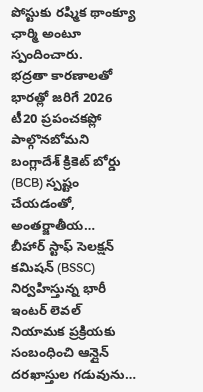పోస్టుకు రష్మిక థాంక్యూ ఛార్మి అంటూ స్పందించారు.
భద్రతా కారణాలతో భారత్లో జరిగే 2026 టీ20 ప్రపంచకప్లో పాల్గొనబోమని బంగ్లాదేశ్ క్రికెట్ బోర్డు (BCB) స్పష్టం చేయడంతో, అంతర్జాతీయ…
బీహార్ స్టాఫ్ సెలక్షన్ కమిషన్ (BSSC) నిర్వహిస్తున్న భారీ ఇంటర్ లెవల్ నియామక ప్రక్రియకు సంబంధించి ఆన్లైన్ దరఖాస్తుల గడువును…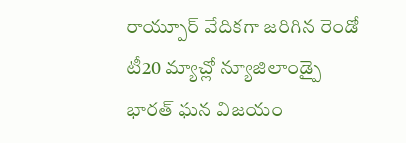రాయ్పూర్ వేదికగా జరిగిన రెండో టీ20 మ్యాచ్లో న్యూజిలాండ్పై భారత్ ఘన విజయం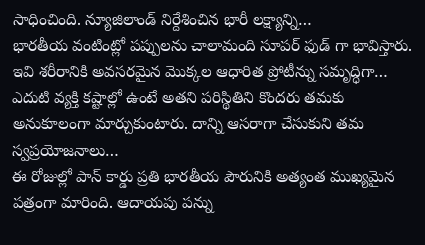సాధించింది. న్యూజిలాండ్ నిర్దేశించిన భారీ లక్ష్యాన్ని…
భారతీయ వంటింట్లో పప్పులను చాలామంది సూపర్ ఫుడ్ గా భావిస్తారు. ఇవి శరీరానికి అవసరమైన మొక్కల ఆధారిత ప్రోటీన్ను సమృద్ధిగా…
ఎదుటి వ్యక్తి కష్టాల్లో ఉంటే అతని పరిస్థితిని కొందరు తమకు అనుకూలంగా మార్చుకుంటారు. దాన్ని ఆసరాగా చేసుకుని తమ స్వప్రయోజనాలు…
ఈ రోజుల్లో పాన్ కార్డు ప్రతి భారతీయ పౌరునికి అత్యంత ముఖ్యమైన పత్రంగా మారింది. ఆదాయపు పన్ను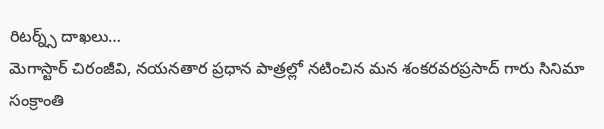రిటర్న్స్ దాఖలు…
మెగాస్టార్ చిరంజీవి, నయనతార ప్రధాన పాత్రల్లో నటించిన మన శంకరవరప్రసాద్ గారు సినిమా సంక్రాంతి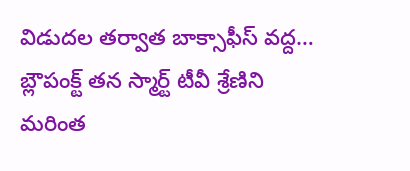విడుదల తర్వాత బాక్సాఫీస్ వద్ద…
బ్లౌపంక్ట్ తన స్మార్ట్ టీవీ శ్రేణిని మరింత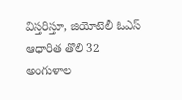విస్తరిస్తూ, జియోటెలీ ఓఎస్ ఆధారిత తొలి 32 అంగుళాల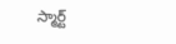స్మార్ట్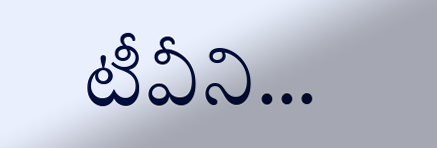టీవీని…